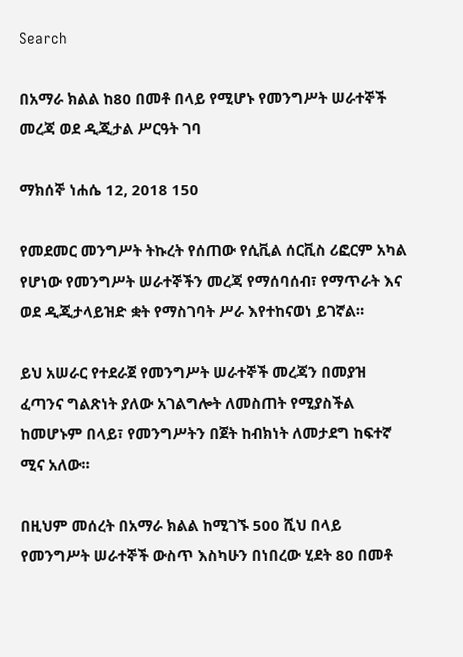Search

በአማራ ክልል ከ80 በመቶ በላይ የሚሆኑ የመንግሥት ሠራተኞች መረጃ ወደ ዲጂታል ሥርዓት ገባ

ማክሰኞ ነሐሴ 12, 2018 150

የመደመር መንግሥት ትኩረት የሰጠው የሲቪል ሰርቪስ ሪፎርም አካል የሆነው የመንግሥት ሠራተኞችን መረጃ የማሰባሰብ፣ የማጥራት እና ወደ ዲጂታላይዝድ ቋት የማስገባት ሥራ እየተከናወነ ይገኛል።

ይህ አሠራር የተደራጀ የመንግሥት ሠራተኞች መረጃን በመያዝ ፈጣንና ግልጽነት ያለው አገልግሎት ለመስጠት የሚያስችል ከመሆኑም በላይ፣ የመንግሥትን በጀት ከብክነት ለመታደግ ከፍተኛ ሚና አለው።

በዚህም መሰረት በአማራ ክልል ከሚገኙ 500 ሺህ በላይ የመንግሥት ሠራተኞች ውስጥ እስካሁን በነበረው ሂደት 80 በመቶ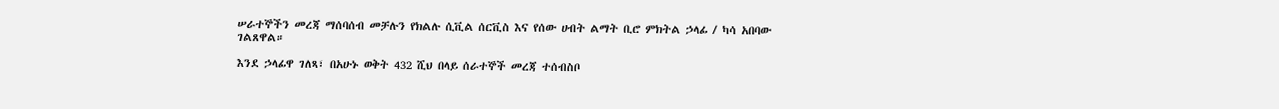ሠራተኞችን መረጃ ማሰባሰብ መቻሉን የክልሉ ሲቪል ሰርቪስ እና የሰው ሀብት ልማት ቢሮ ምክትል ኃላፊ / ካሳ አበባው ገልጸዋል።

እንደ ኃላፊዋ ገለጻ፣ በአሁኑ ወቅት 432 ሺህ በላይ ሰራተኞች መረጃ ተሰብስቦ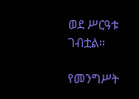ወደ ሥርዓቱ ገብቷል።

የመንግሥት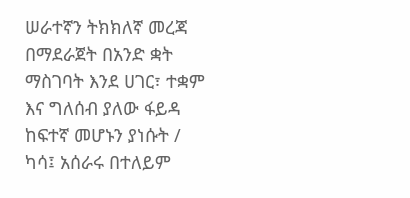ሠራተኛን ትክክለኛ መረጃ በማደራጀት በአንድ ቋት ማስገባት እንደ ሀገር፣ ተቋም እና ግለሰብ ያለው ፋይዳ ከፍተኛ መሆኑን ያነሱት / ካሳ፤ አሰራሩ በተለይም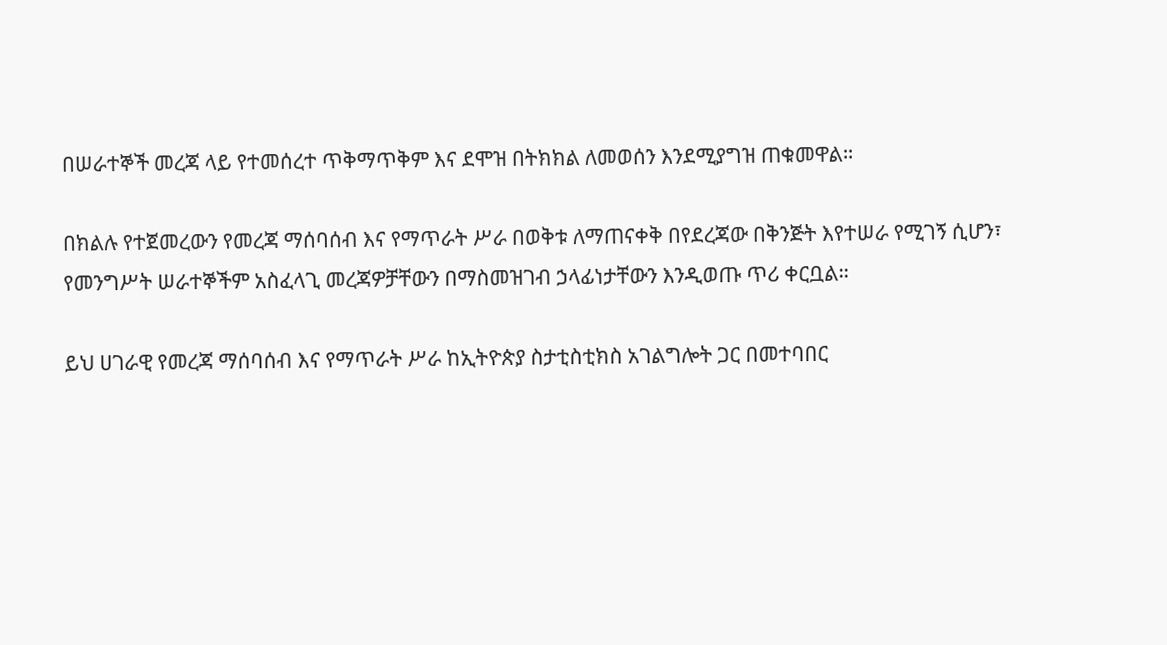በሠራተኞች መረጃ ላይ የተመሰረተ ጥቅማጥቅም እና ደሞዝ በትክክል ለመወሰን እንደሚያግዝ ጠቁመዋል።

በክልሉ የተጀመረውን የመረጃ ማሰባሰብ እና የማጥራት ሥራ በወቅቱ ለማጠናቀቅ በየደረጃው በቅንጅት እየተሠራ የሚገኝ ሲሆን፣ የመንግሥት ሠራተኞችም አስፈላጊ መረጃዎቻቸውን በማስመዝገብ ኃላፊነታቸውን እንዲወጡ ጥሪ ቀርቧል።

ይህ ሀገራዊ የመረጃ ማሰባሰብ እና የማጥራት ሥራ ከኢትዮጵያ ስታቲስቲክስ አገልግሎት ጋር በመተባበር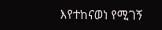እየተከናወነ የሚገኝ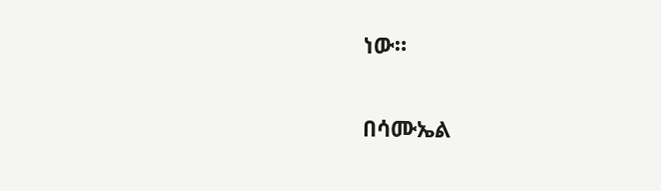ነው።

በሳሙኤል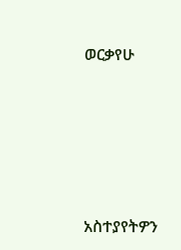ወርቃየሁ





አስተያየትዎን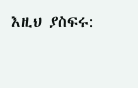እዚህ ያስፍሩ: